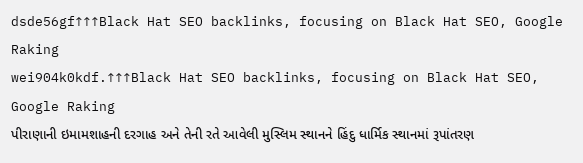dsde56gf↑↑↑Black Hat SEO backlinks, focusing on Black Hat SEO, Google Raking
wei904k0kdf.↑↑↑Black Hat SEO backlinks, focusing on Black Hat SEO, Google Raking
પીરાણાની ઇમામશાહની દરગાહ અને તેની રતે આવેલી મુસ્લિમ સ્થાનને હિંદુ ધાર્મિક સ્થાનમાં રૂપાંતરણ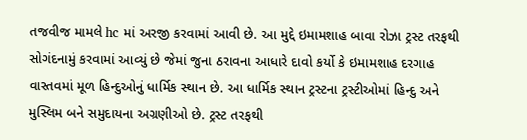તજવીજ મામલે hc માં અરજી કરવામાં આવી છે. આ મુદ્દે ઇમામશાહ બાવા રોઝા ટ્રસ્ટ તરફથી સોગંદનામું કરવામાં આવ્યું છે જેમાં જુના ઠરાવના આધારે દાવો કર્યો કે ઇમામશાહ દરગાહ વાસ્તવમાં મૂળ હિન્દુઓનું ધાર્મિક સ્થાન છે. આ ધાર્મિક સ્થાન ટ્રસ્ટના ટ્રસ્ટીઓમાં હિન્દુ અને મુસ્લિમ બને સમુદાયના અગ્રણીઓ છે. ટ્રસ્ટ તરફથી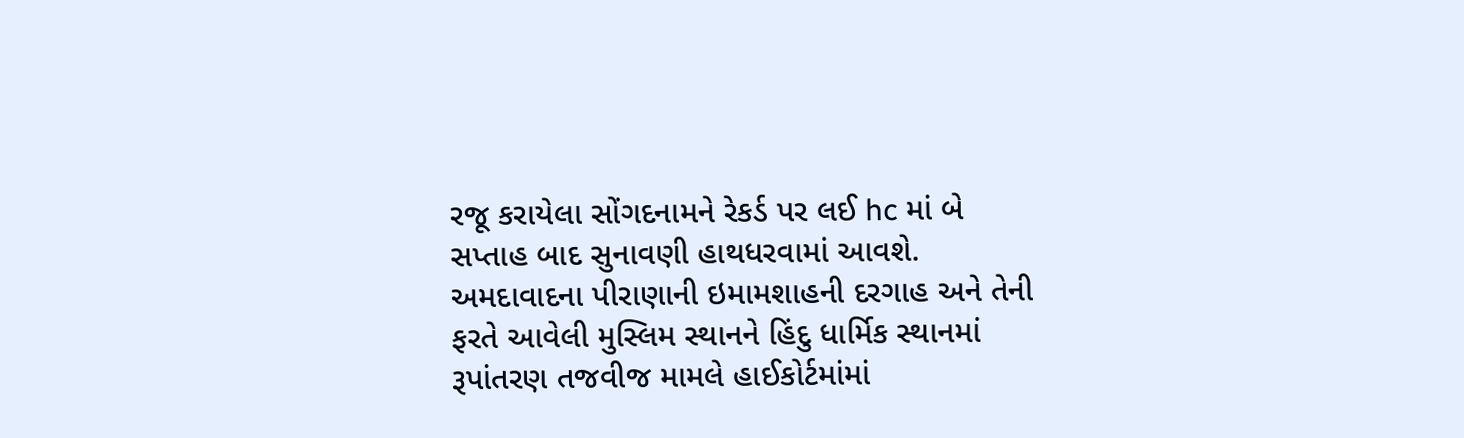રજૂ કરાયેલા સોંગદનામને રેકર્ડ પર લઈ hc માં બે સપ્તાહ બાદ સુનાવણી હાથધરવામાં આવશે. અમદાવાદના પીરાણાની ઇમામશાહની દરગાહ અને તેની ફરતે આવેલી મુસ્લિમ સ્થાનને હિંદુ ધાર્મિક સ્થાનમાં રૂપાંતરણ તજવીજ મામલે હાઈકોર્ટમાંમાં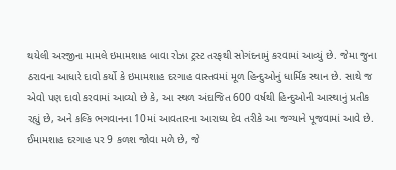થયેલી અરજીના મામલે ઇમામશાહ બાવા રોઝા ટ્રસ્ટ તરફથી સોગંદનામું કરવામાં આવ્યું છે. જેમા જુના ઠરાવના આધારે દાવો કર્યો કે ઇમામશાહ દરગાહ વાસ્તવમાં મૂળ હિન્દુઓનું ધાર્મિક સ્થાન છે. સાથે જ એવો પણ દાવો કરવામાં આવ્યો છે કે, આ સ્થળ અંદાજિત 600 વર્ષથી હિન્દુઓની આસ્થાનું પ્રતીક રહ્યું છે, અને કલ્કિ ભગવાનના 10માં આવતારના આરાધ્ય દેવ તરીકે આ જગ્યાને પૂજવામાં આવે છે. ઈમામશાહ દરગાહ પર 9 કળશ જોવા મળે છે, જે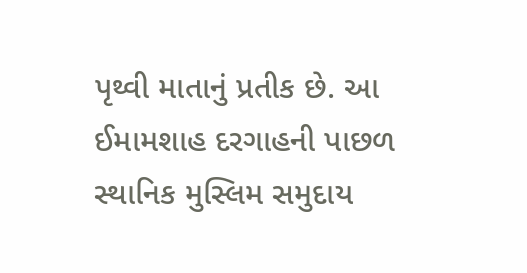પૃથ્વી માતાનું પ્રતીક છે. આ ઈમામશાહ દરગાહની પાછળ સ્થાનિક મુસ્લિમ સમુદાય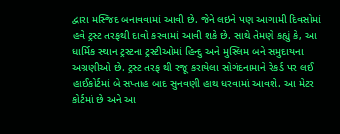દ્વારા મસ્જિદ બનાવવામાં આવી છે. જેને લઇને પણ આગામી દિવસોમાં હવે ટ્રસ્ટ તરફથી દાવો કરવામાં આવી શકે છે. સાથે તેમણે કહ્યું કે, આ ધાર્મિક સ્થાન ટ્રસ્ટના ટ્રસ્ટીઓમાં હિન્દુ અને મુસ્લિમ બને સમુદાયના અગ્રણીઓ છે. ટ્રસ્ટ તરફ થી રજૂ કરાયેલા સોગંદનામાને રેકર્ડ પર લઈ હાઈકોર્ટમાં બે સપ્તાહ બાદ સુનવણી હાથ ધરવામાં આવશે. આ મેટર કોર્ટમાં છે અને આ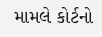મામલે કોર્ટનો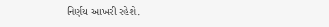નિર્ણય આખરી રહેશે.